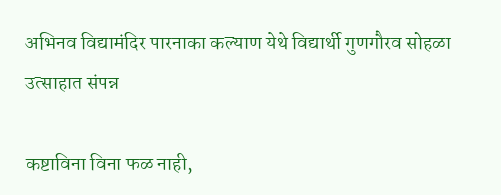अभिनव विद्यामंदिर पारनाका कल्याण येथे विद्यार्थी गुणगौरव सोहळा उत्साहात संपन्न

कष्टाविना विना फळ नाही,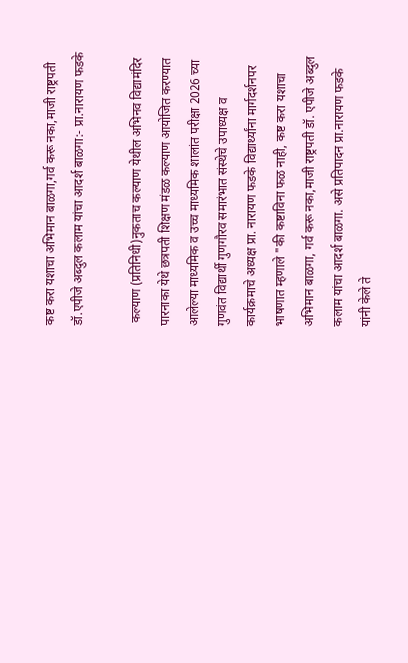कष्ट करा यशाचा अभिमान बाळगा,गर्व करू नका,माजी राष्ट्रपती डॉ.एपीजे अब्दुल कलाम यांचा आदर्श बाळगा:- प्रा.नारायण फडके

 कल्याण (प्रतिनिधी)नुकताच कल्याण येथील अभिनव विद्यामंदिर पारनाका येथे छत्रपती शिक्षण मंडळ कल्याण आयोजित करण्यात आलेल्या माध्यमिक व उच्च माध्यमिक शालांत परीक्षा 2026 च्या गुणवंत विद्यार्थी गुणगौरव समारंभात संस्थेचे उपाध्यक्ष व कार्यक्रमाचे अध्यक्ष प्रा. नारायण फडके विद्यार्थ्यांना मार्गदर्शनपर भाषणात म्हणाले "की कष्टाविना फळ नाही, कष्ट करा यशाचा अभिमान बाळगा, गर्व करू नका,माजी राष्ट्रपती डॉ. एपीजे अब्दुल कलाम यांचा आदर्श बाळगा. असे प्रतिपादन प्रा.नारायण फडके यांनी केले ते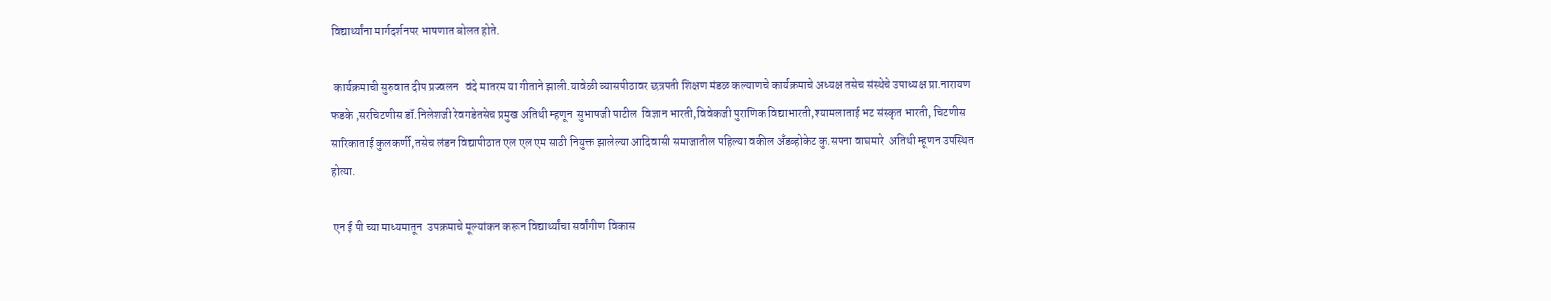विद्यार्थ्यांना मार्गदर्शनपर भाषणात बोलत होते.

 कार्यक्रमाची सुरुवात दीप प्रज्वलन   वंदे मातरम या गीताने झाली.यावेळी व्यासपीठावर छत्रपती शिक्षण मंडळ कल्याणचे कार्यक्रमाचे अध्यक्ष तसेच संस्थेचे उपाध्यक्ष प्रा.नारायण फडके ,सरचिटणीस डॉ.निलेशजी रेवगडेतसेच प्रमुख अतिथी म्हणून  सुभाषजी पाटील  विज्ञान भारती,विवेकजी पुराणिक विद्याभारती,श्यामलाताई भट संस्कृत भारती, चिटणीस सारिकाताई कुलकर्णी,तसेच लंडन विद्यापीठात एल एल एम साठी नियुक्त झालेल्या आदिवासी समाजातील पहिल्या वकील अँडव्होकेट कु.सपना वाघमारे  अतिथी म्हूणन उपस्थित होत्या.

 एन ई पी च्या माध्यमातून  उपक्रमाचे मूल्यांकन करून विद्यार्थ्यांचा सर्वांगीण विकास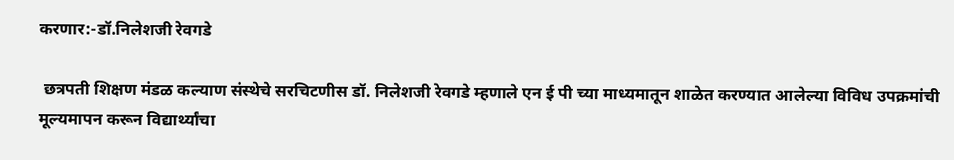करणार:-डॉ.निलेशजी रेवगडे

 छत्रपती शिक्षण मंडळ कल्याण संस्थेचे सरचिटणीस डॉ. निलेशजी रेवगडे म्हणाले एन ई पी च्या माध्यमातून शाळेत करण्यात आलेल्या विविध उपक्रमांची मूल्यमापन करून विद्यार्थ्यांचा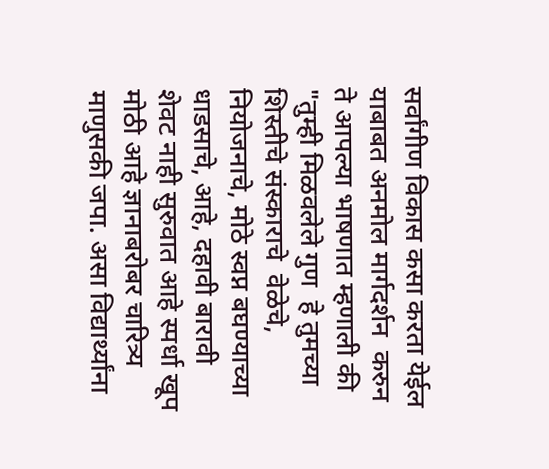सर्वांगीण विकास कसा करता येईल याबाबत अनमोल मार्गदर्शन  करुन ते आपल्या भाषणात म्हणाली की "तुम्ही मिळवलेले गुण  हे तुमच्या शिस्तीचे संस्काराचे  वेळेचे, नियोजनाचे, मोठे स्वप्न बघण्याच्या धाडसाचे, आहे, दहावी बारावी शेवट नाही सुरुवात आहे स्पर्धा खूप मोठी आहे ज्ञानाबरोबर चारित्र्य माणुसकी जपा. असा विद्यार्थ्यांना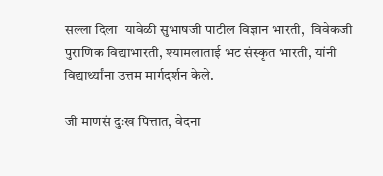सल्ला दिला  यावेळी सुभाषजी पाटील विज्ञान भारती,  विवेकजी पुराणिक विद्याभारती, श्यामलाताई भट संस्कृत भारती, यांनी विद्यार्थ्यांना उत्तम मार्गदर्शन केले.

जी माणसं दुःख पित्तात, वेदना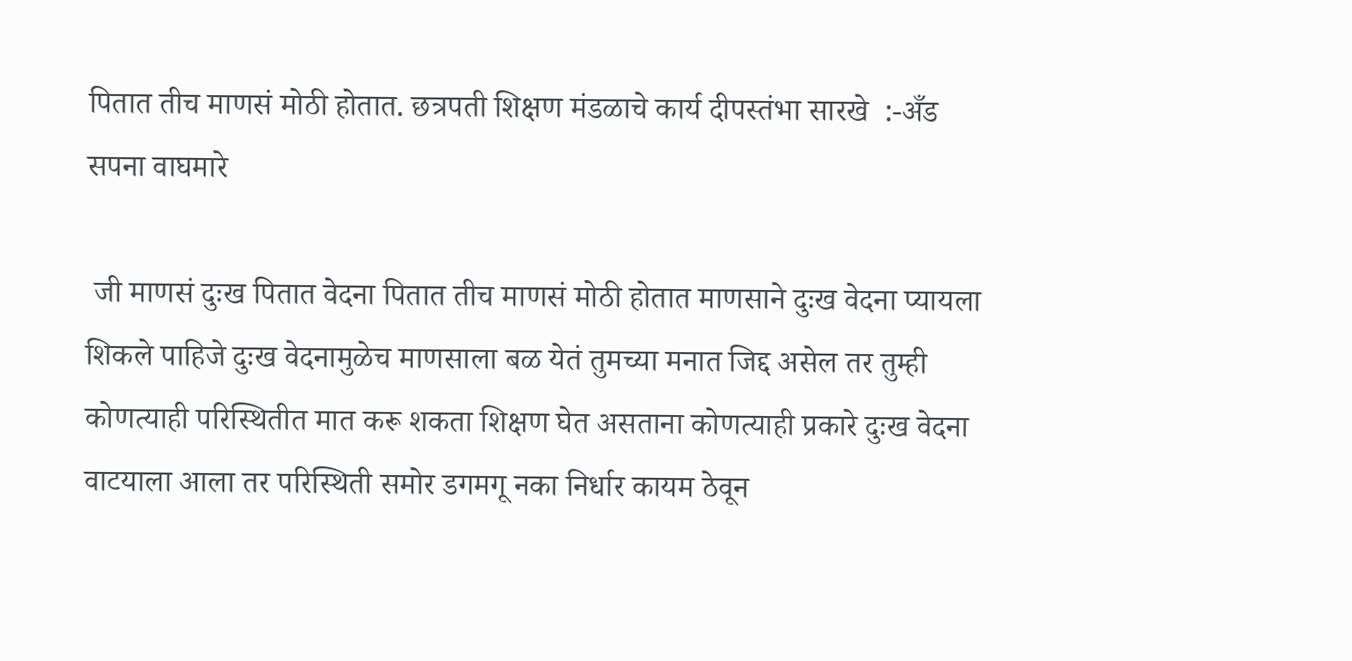पितात तीच माणसं मोठी होतात. छत्रपती शिक्षण मंडळाचे कार्य दीपस्तंभा सारखे  :-अँड सपना वाघमारे

 जी माणसं दुःख पितात वेदना पितात तीच माणसं मोठी होतात माणसाने दुःख वेदना प्यायला शिकले पाहिजे दुःख वेदनामुळेच माणसाला बळ येतं तुमच्या मनात जिद्द असेल तर तुम्ही कोणत्याही परिस्थितीत मात करू शकता शिक्षण घेत असताना कोणत्याही प्रकारे दुःख वेदना वाटयाला आला तर परिस्थिती समोर डगमगू नका निर्धार कायम ठेवून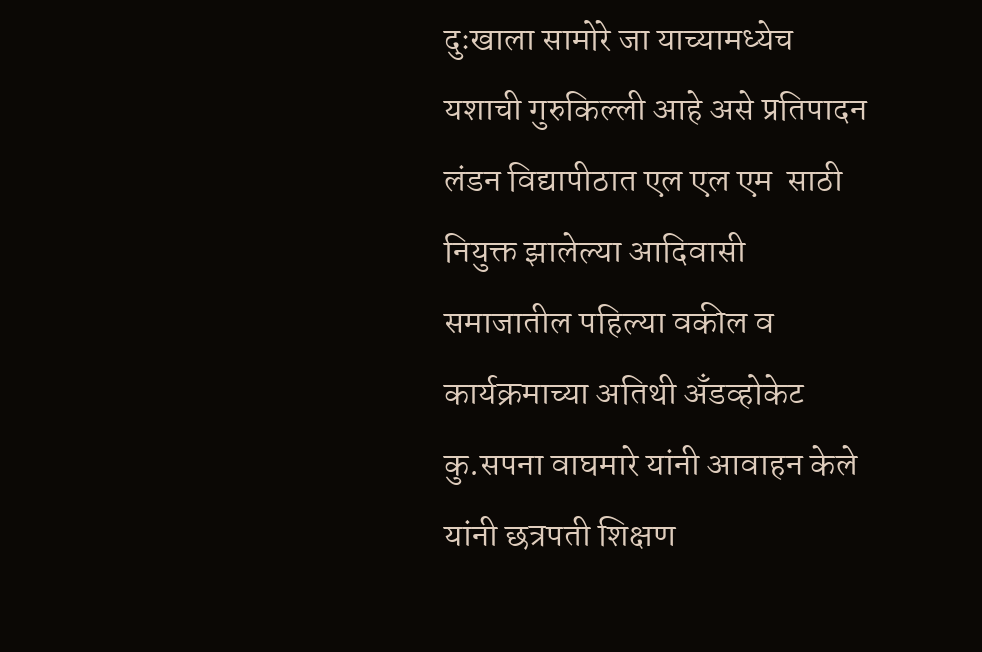दुःखाला सामोरे जा याच्यामध्येच यशाची गुरुकिल्ली आहे असे प्रतिपादन लंडन विद्यापीठात एल एल एम  साठी नियुक्त झालेल्या आदिवासी समाजातील पहिल्या वकील व कार्यक्रमाच्या अतिथी अँडव्होकेट कु.सपना वाघमारे यांनी आवाहन केले यांनी छत्रपती शिक्षण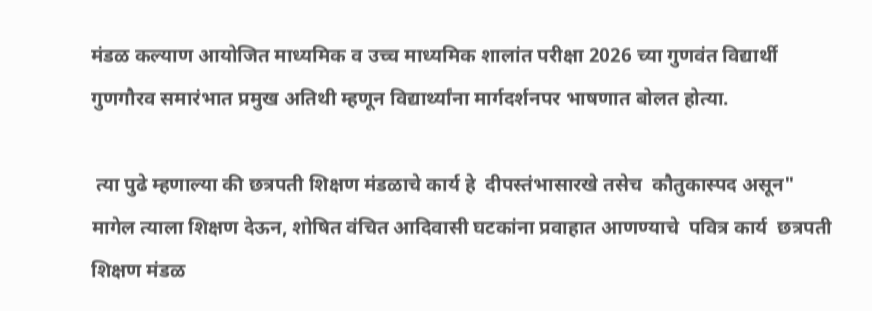मंडळ कल्याण आयोजित माध्यमिक व उच्च माध्यमिक शालांत परीक्षा 2026 च्या गुणवंत विद्यार्थी गुणगौरव समारंभात प्रमुख अतिथी म्हणून विद्यार्थ्यांना मार्गदर्शनपर भाषणात बोलत होत्या.

 त्या पुढे म्हणाल्या की छत्रपती शिक्षण मंडळाचे कार्य हे  दीपस्तंभासारखे तसेच  कौतुकास्पद असून" मागेल त्याला शिक्षण देऊन, शोषित वंचित आदिवासी घटकांना प्रवाहात आणण्याचे  पवित्र कार्य  छत्रपती शिक्षण मंडळ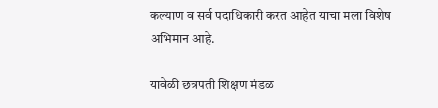कल्याण व सर्व पदाधिकारी करत आहेत याचा मला विशेष अभिमान आहे.

यावेळी छत्रपती शिक्षण मंडळ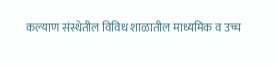कल्याण संस्थेतील विविध शाळातील माध्यमिक व उच्च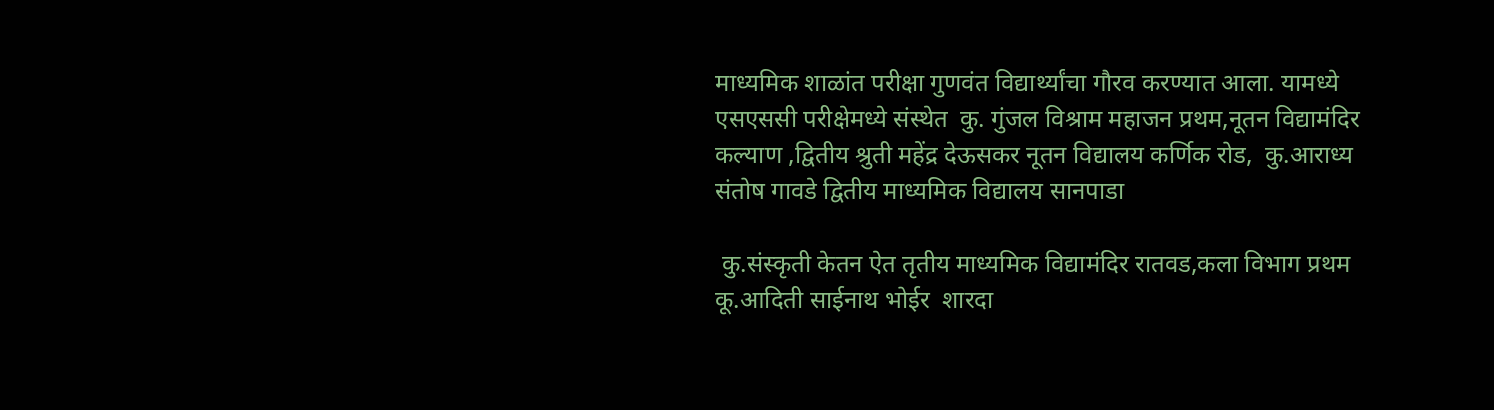माध्यमिक शाळांत परीक्षा गुणवंत विद्यार्थ्यांचा गौरव करण्यात आला. यामध्ये एसएससी परीक्षेमध्ये संस्थेत  कु. गुंजल विश्राम महाजन प्रथम,नूतन विद्यामंदिर कल्याण ,द्वितीय श्रुती महेंद्र देऊसकर नूतन विद्यालय कर्णिक रोड,  कु.आराध्य संतोष गावडे द्वितीय माध्यमिक विद्यालय सानपाडा

 कु.संस्कृती केतन ऐत तृतीय माध्यमिक विद्यामंदिर रातवड,कला विभाग प्रथम कू.आदिती साईनाथ भोईर  शारदा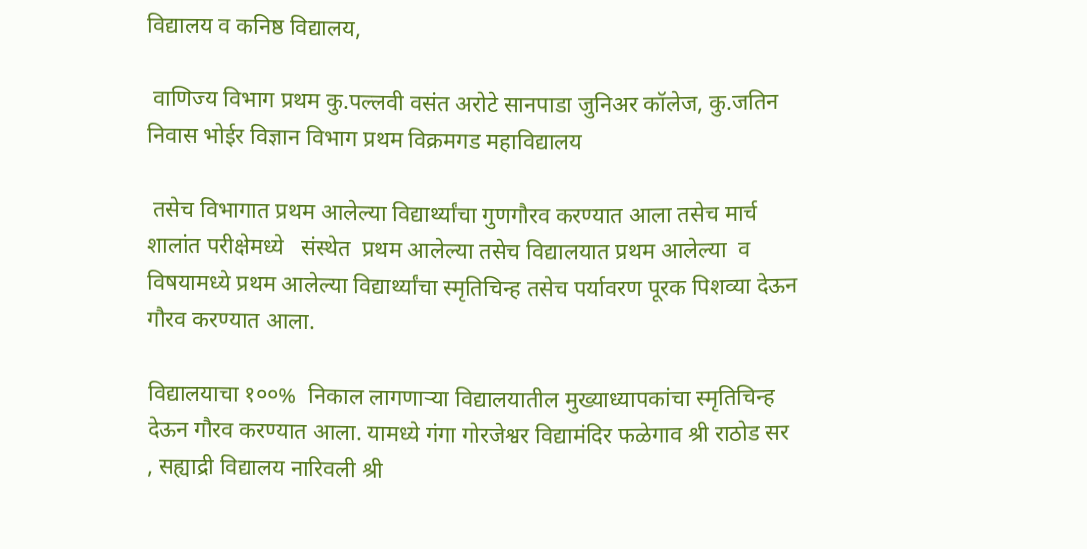विद्यालय व कनिष्ठ विद्यालय,

 वाणिज्य विभाग प्रथम कु.पल्लवी वसंत अरोटे सानपाडा जुनिअर कॉलेज, कु.जतिन निवास भोईर विज्ञान विभाग प्रथम विक्रमगड महाविद्यालय

 तसेच विभागात प्रथम आलेल्या विद्यार्थ्यांचा गुणगौरव करण्यात आला तसेच मार्च शालांत परीक्षेमध्ये   संस्थेत  प्रथम आलेल्या तसेच विद्यालयात प्रथम आलेल्या  व विषयामध्ये प्रथम आलेल्या विद्यार्थ्यांचा स्मृतिचिन्ह तसेच पर्यावरण पूरक पिशव्या देऊन गौरव करण्यात आला.

विद्यालयाचा १००%  निकाल लागणाऱ्या विद्यालयातील मुख्याध्यापकांचा स्मृतिचिन्ह देऊन गौरव करण्यात आला. यामध्ये गंगा गोरजेश्वर विद्यामंदिर फळेगाव श्री राठोड सर , सह्याद्री विद्यालय नारिवली श्री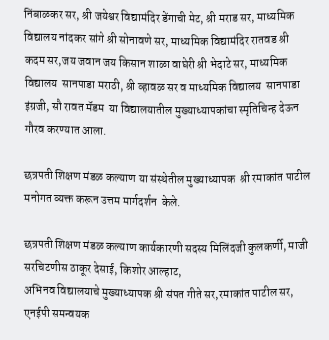निंबाळकर सर, श्री जयेश्वर विद्यामंदिर डेंगाची मेट, श्री मराड सर, माध्यमिक विद्यालय नांदकर सांगे श्री सोनावणे सर, माध्यमिक विद्यामंदिर रातवड श्री कदम सर,जय जवान जय किसान शाळा वाघेरी श्री भेदाटे सर, माध्यमिक विद्यालय  सानपाडा मराठी, श्री व्हावळ सर व माध्यमिक विद्यालय  सानपाडा इंग्रजी, सौ रावत मॅडम  या विद्यालयातील मुख्याध्यापकांचा स्मृतिचिन्ह देऊन गौरव करण्यात आला.

छत्रपती शिक्षण मंडळ कल्याण या संस्थेतील मुख्याध्यापक  श्री रमाकांत पाटील मनोगत व्यक्त करून उत्तम मार्गदर्शन  केले.

छत्रपती शिक्षण मंडळ कल्याण कार्यकारणी सदस्य मिलिंदजी कुलकर्णी, माजी सरचिटणीस ठाकूर देसाई, किशोर आल्हाट,
अभिनव विद्यालयाचे मुख्याध्यापक श्री संपत गीते सर,रमाकांत पाटील सर,
एनईपी समन्वयक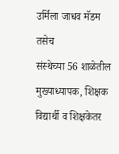उर्मिला जाधव मॅडम तसेच
संस्थेच्या 56 शाळेतील मुख्याध्यापक, शिक्षक विद्यार्थी व शिक्षकेतर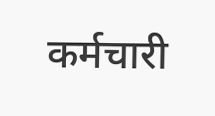कर्मचारी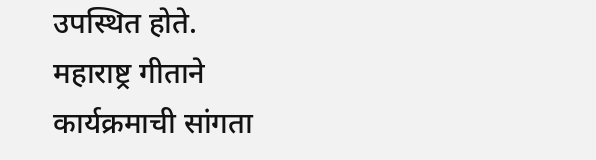उपस्थित होते.
महाराष्ट्र गीताने कार्यक्रमाची सांगता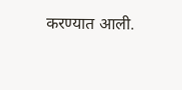करण्यात आली.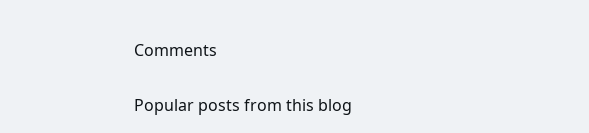Comments

Popular posts from this blog